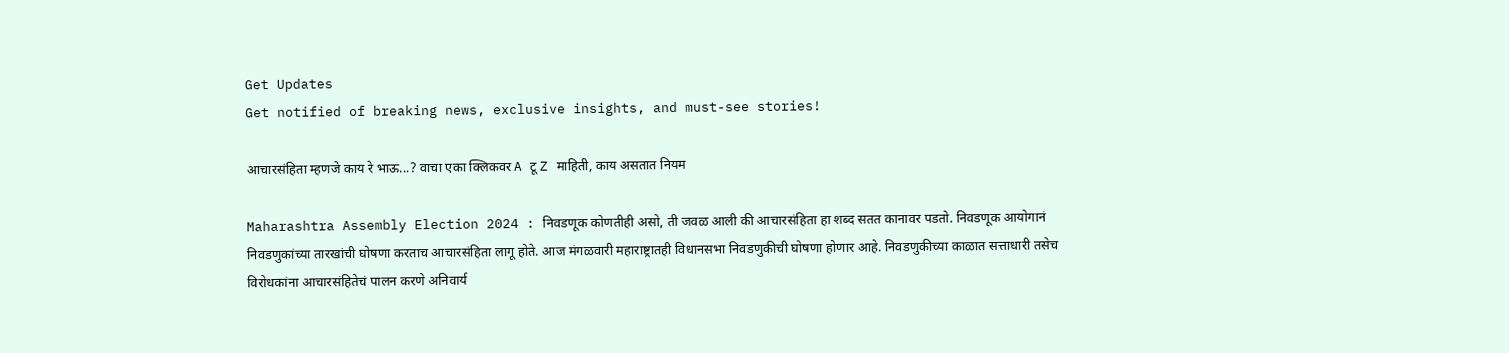Get Updates
Get notified of breaking news, exclusive insights, and must-see stories!

आचारसंहिता म्हणजे काय रे भाऊ...? वाचा एका क्लिकवर A टू Z माहिती, काय असतात नियम

Maharashtra Assembly Election 2024 : निवडणूक कोणतीही असो, ती जवळ आली की आचारसंहिता हा शब्द सतत कानावर पडतो. निवडणूक आयोगानं निवडणुकांच्या तारखांची घोषणा करताच आचारसंहिता लागू होते. आज मंगळवारी महाराष्ट्रातही विधानसभा निवडणुकीची घोषणा होणार आहे. निवडणुकीच्या काळात सत्ताधारी तसेच विरोधकांना आचारसंहितेचं पालन करणे अनिवार्य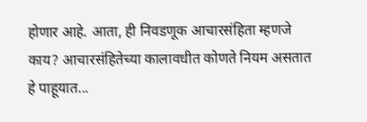होणार आहे. आता, ही निवडणूक आचारसंहिता म्हणजे काय? आचारसंहितेच्या कालावधीत कोणते नियम असतात हे पाहूयात...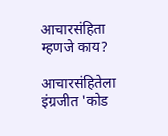आचारसंहिता म्हणजे काय?

आचारसंहितेला इंग्रजीत 'कोड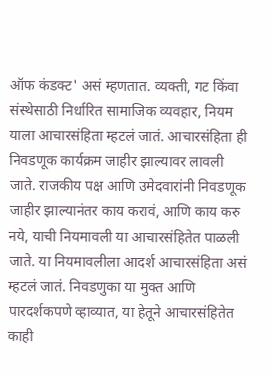ऑफ कंडक्ट' असं म्हणतात. व्यक्ती, गट किंवा संस्थेसाठी निर्धारित सामाजिक व्यवहार, नियम याला आचारसंहिता म्हटलं जातं. आचारसंहिता ही निवडणूक कार्यक्रम जाहीर झाल्यावर लावली जाते. राजकीय पक्ष आणि उमेदवारांनी निवडणूक जाहीर झाल्यानंतर काय करावं, आणि काय करु नये, याची नियमावली या आचारसंहितेत पाळली जाते. या नियमावलीला आदर्श आचारसंहिता असं म्हटलं जातं. निवडणुका या मुक्त आणि पारदर्शकपणे व्हाव्यात, या हेतूने आचारसंहितेत काही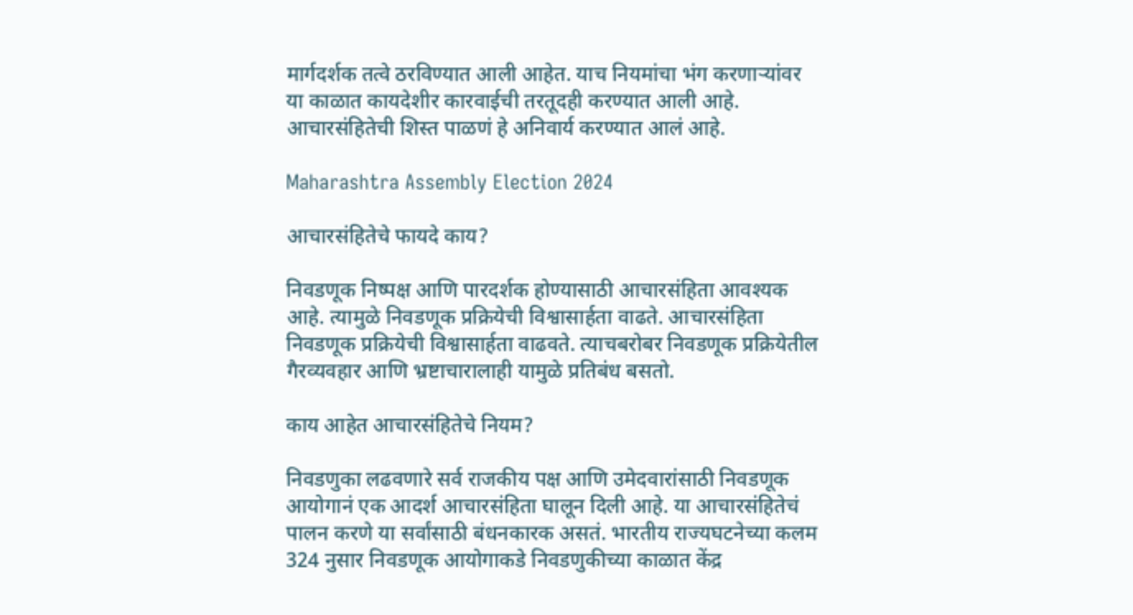मार्गदर्शक तत्वे ठरविण्यात आली आहेत. याच नियमांचा भंग करणाऱ्यांवर या काळात कायदेशीर कारवाईची तरतूदही करण्यात आली आहे. आचारसंहितेची शिस्त पाळणं हे अनिवार्य करण्यात आलं आहे.

Maharashtra Assembly Election 2024

आचारसंहितेचे फायदे काय?

निवडणूक निष्पक्ष आणि पारदर्शक होण्यासाठी आचारसंहिता आवश्यक आहे. त्यामुळे निवडणूक प्रक्रियेची विश्वासार्हता वाढते. आचारसंहिता निवडणूक प्रक्रियेची विश्वासार्हता वाढवते. त्याचबरोबर निवडणूक प्रक्रियेतील गैरव्यवहार आणि भ्रष्टाचारालाही यामुळे प्रतिबंध बसतो.

काय आहेत आचारसंहितेचे नियम?

निवडणुका लढवणारे सर्व राजकीय पक्ष आणि उमेदवारांसाठी निवडणूक आयोगानं एक आदर्श आचारसंहिता घालून दिली आहे. या आचारसंहितेचं पालन करणे या सर्वांसाठी बंधनकारक असतं. भारतीय राज्यघटनेच्या कलम 324 नुसार निवडणूक आयोगाकडे निवडणुकीच्या काळात केंद्र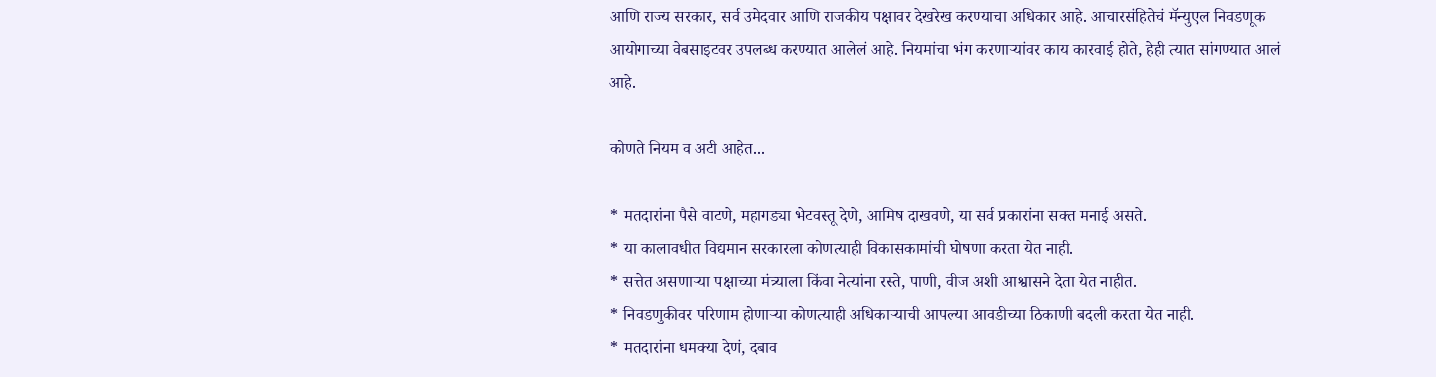आणि राज्य सरकार, सर्व उमेदवार आणि राजकीय पक्षावर देखरेख करण्याचा अधिकार आहे. आचारसंहितेचं मॅन्युएल निवडणूक आयोगाच्या वेबसाइटवर उपलब्ध करण्यात आलेलं आहे. नियमांचा भंग करणाऱ्यांवर काय कारवाई होते, हेही त्यात सांगण्यात आलं आहे.

कोणते नियम व अटी आहेत...

* मतदारांना पैसे वाटणे, महागड्या भेटवस्तू देणे, आमिष दाखवणे, या सर्व प्रकारांना सक्त मनाई असते.
* या कालावधीत विद्यमान सरकारला कोणत्याही विकासकामांची घोषणा करता येत नाही.
* सत्तेत असणाऱ्या पक्षाच्या मंत्र्‍याला किंवा नेत्यांना रस्ते, पाणी, वीज अशी आश्वासने देता येत नाहीत.
* निवडणुकीवर परिणाम होणाऱ्या कोणत्याही अधिकाऱ्याची आपल्या आवडीच्या ठिकाणी बदली करता येत नाही.
* मतदारांना धमक्या देणं, दबाव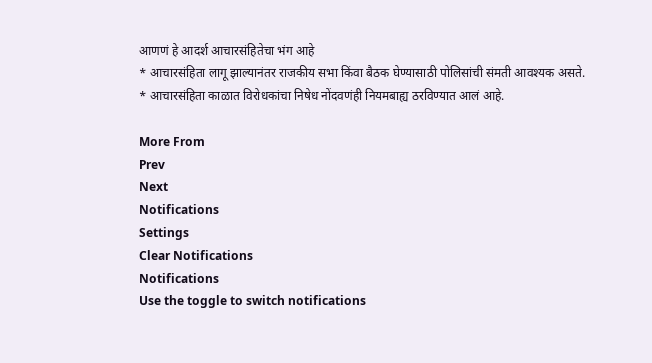आणणं हे आदर्श आचारसंहितेचा भंग आहे
* आचारसंहिता लागू झाल्यानंतर राजकीय सभा किंवा बैठक घेण्यासाठी पोलिसांची संमती आवश्यक असते.
* आचारसंहिता काळात विरोधकांचा निषेध नोंदवणंही नियमबाह्य ठरविण्यात आलं आहे.

More From
Prev
Next
Notifications
Settings
Clear Notifications
Notifications
Use the toggle to switch notifications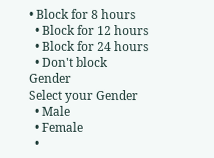• Block for 8 hours
  • Block for 12 hours
  • Block for 24 hours
  • Don't block
Gender
Select your Gender
  • Male
  • Female
  •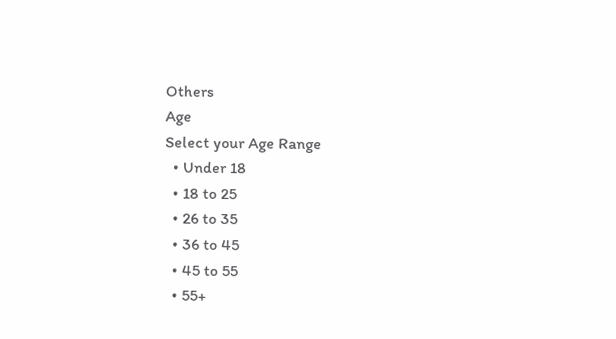Others
Age
Select your Age Range
  • Under 18
  • 18 to 25
  • 26 to 35
  • 36 to 45
  • 45 to 55
  • 55+